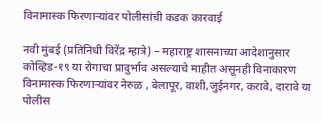विनामास्क फिरणाऱ्यांवर पोलीसांची कडक कारवाई

नवी मुंबई (प्रतिनिधी विरेंद्र म्हात्रे) – महाराष्ट्र शासनाच्या आदेशानुसार कोव्हिड-१९ या रोगाचा प्रादुर्भाव असल्याचे माहीत असूनही विनाकारण विनामास्क फिरणाऱ्यांवर नेरुळ , बेलापूर, वाशी,जुईनगर, करावे, दारावे या पोलीस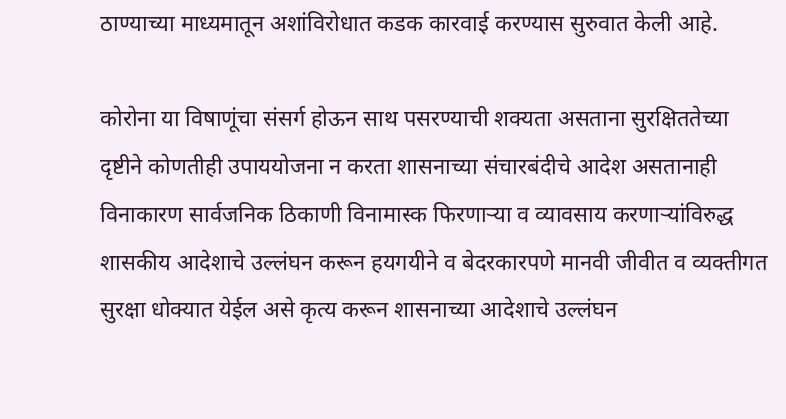ठाण्याच्या माध्यमातून अशांविरोधात कडक कारवाई करण्यास सुरुवात केली आहे.

कोरोना या विषाणूंचा संसर्ग होऊन साथ पसरण्याची शक्यता असताना सुरक्षिततेच्या दृष्टीने कोणतीही उपाययोजना न करता शासनाच्या संचारबंदीचे आदेश असतानाही विनाकारण सार्वजनिक ठिकाणी विनामास्क फिरणाऱ्या व व्यावसाय करणाऱ्यांविरुद्ध शासकीय आदेशाचे उल्लंघन करून हयगयीने व बेदरकारपणे मानवी जीवीत व व्यक्तीगत सुरक्षा धोक्यात येईल असे कृत्य करून शासनाच्या आदेशाचे उल्लंघन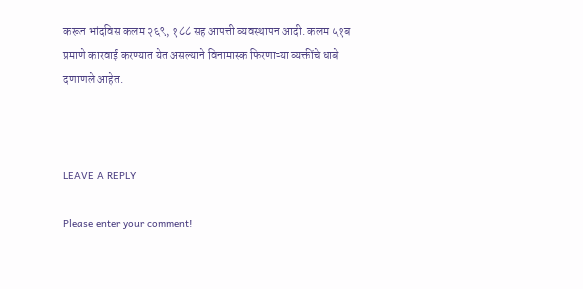करून भांदविस कलम २६९, १८८ सह आपत्ती व्यवस्थापन आदी. कलम ५१ब प्रमाणे कारवाई करण्यात येत असल्याने विनामास्क फिरणाऱ्या व्यक्तींचे धाबे दणाणले आहेत.



LEAVE A REPLY

Please enter your comment!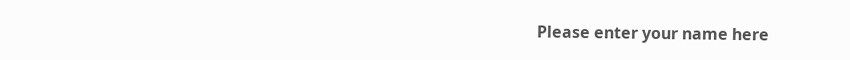Please enter your name here